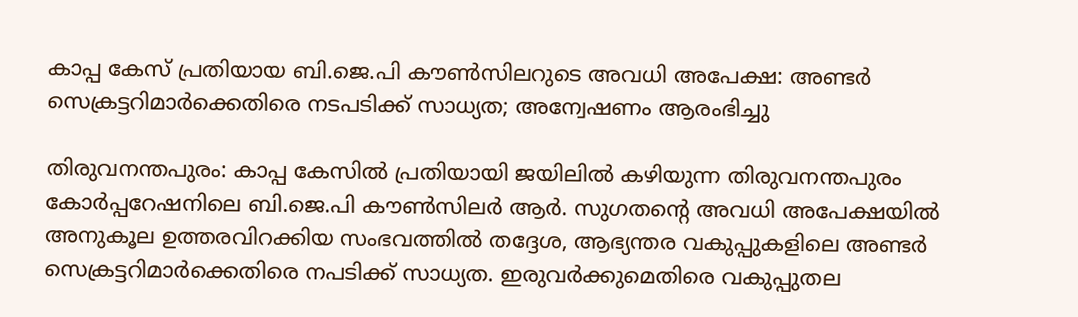കാപ്പ കേസ് പ്രതിയായ ബി.ജെ.പി കൗൺസിലറുടെ അവധി അപേക്ഷ: അണ്ടർ സെക്രട്ടറിമാർക്കെതിരെ നടപടിക്ക് സാധ്യത; അന്വേഷണം ആരംഭിച്ചു

തിരുവനന്തപുരം: കാപ്പ കേസിൽ പ്രതിയായി ജയിലിൽ കഴിയുന്ന തിരുവനന്തപുരം കോർപ്പറേഷനിലെ ബി.ജെ.പി കൗൺസിലർ ആർ. സുഗതന്റെ അവധി അപേക്ഷയിൽ അനുകൂല ഉത്തരവിറക്കിയ സംഭവത്തിൽ തദ്ദേശ, ആഭ്യന്തര വകുപ്പുകളിലെ അണ്ടർ സെക്രട്ടറിമാർക്കെതിരെ നപടിക്ക് സാധ്യത. ഇരുവർക്കുമെതിരെ വകുപ്പുതല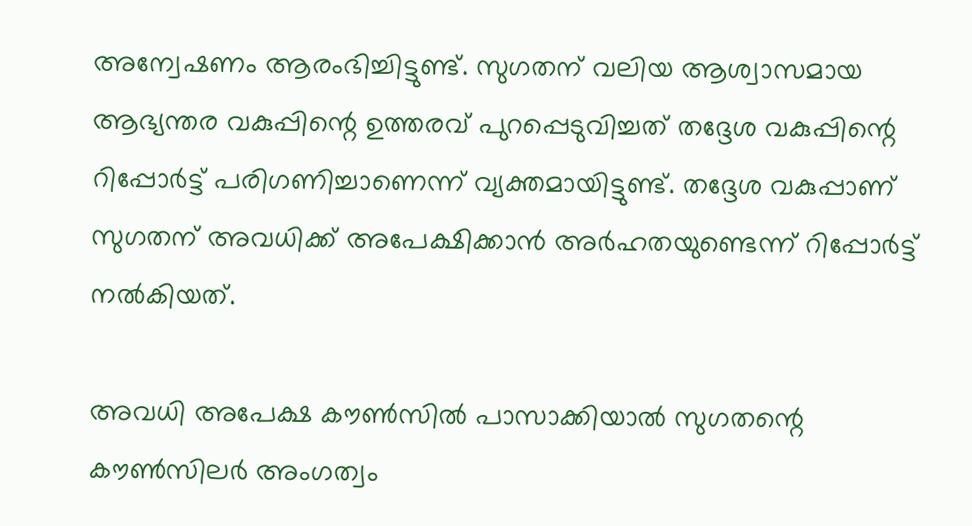അന്വേഷണം ആരംഭിച്ചിട്ടുണ്ട്. സുഗതന് വലിയ ആശ്വാസമായ ആഭ്യന്തര വകുപ്പിന്റെ ഉത്തരവ് പുറപ്പെടുവിച്ചത് തദ്ദേശ വകുപ്പിന്റെ റിപ്പോർട്ട് പരിഗണിച്ചാണെന്ന് വ്യക്തമായിട്ടുണ്ട്. തദ്ദേശ വകുപ്പാണ് സുഗതന് അവധിക്ക് അപേക്ഷിക്കാൻ അർഹതയുണ്ടെന്ന് റിപ്പോർട്ട് നൽകിയത്.

അവധി അപേക്ഷ കൗൺസിൽ പാസാക്കിയാൽ സുഗതന്റെ കൗൺസിലർ അംഗത്വം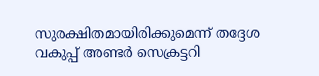സുരക്ഷിതമായിരിക്കുമെന്ന് തദ്ദേശ വകുപ്പ് അണ്ടർ സെക്രട്ടറി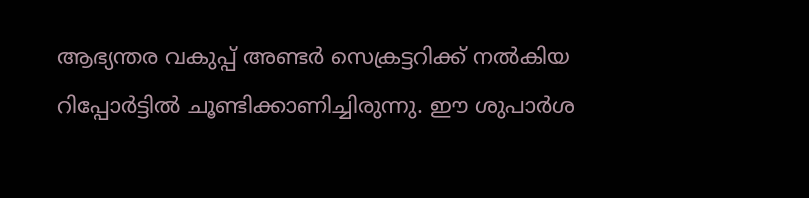ആഭ്യന്തര വകുപ്പ് അണ്ടർ സെക്രട്ടറിക്ക് നൽകിയ റിപ്പോർട്ടിൽ ചൂണ്ടിക്കാണിച്ചിരുന്നു. ഈ ശുപാർശ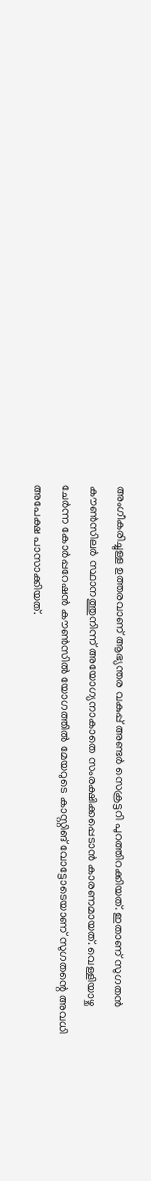അംഗീകരിച്ചുള്ള ഉത്തരവാണ് ആഭ്യന്തര വകുപ്പ് അണ്ടർ സെക്രട്ടറി പുറത്തിറക്കിയത്. ഇതാണ് സുഗതൻ കൗൺസിലർ സ്ഥാനത്തുനിന്ന് അയോഗ്യനാകാതെ സംരക്ഷിക്കപ്പെടാൻ കാരണമായത്. വെള്ളിയാഴ്ച ചേർന്ന കോർപ്പറേഷൻ കൗൺസിൽ യോഗത്തിൽ മേയറുടെ കാസ്റ്റിങ് വോട്ടോടെയാണ് സുഗതന്റെ അവധി അപേക്ഷ പാസാക്കിയത്.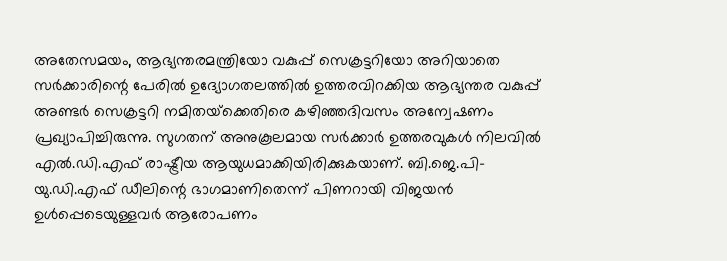അതേസമയം, ആഭ്യന്തരമന്ത്രിയോ വകുപ്പ് സെക്രട്ടറിയോ അറിയാതെ സർക്കാരിന്റെ പേരിൽ ഉദ്യോഗതലത്തിൽ ഉത്തരവിറക്കിയ ആഭ്യന്തര വകുപ്പ് അണ്ടർ സെക്രട്ടറി നമിതയ്‌ക്കെതിരെ കഴിഞ്ഞദിവസം അന്വേഷണം പ്രഖ്യാപിച്ചിരുന്നു. സുഗതന് അനുകൂലമായ സർക്കാർ ഉത്തരവുകൾ നിലവിൽ എൽ.ഡി.എഫ് രാഷ്ട്രീയ ആയുധമാക്കിയിരിക്കുകയാണ്. ബി.ജെ.പി-യു.ഡി.എഫ് ഡീലിന്റെ ഭാഗമാണിതെന്ന് പിണറായി വിജയൻ ഉൾപ്പെടെയുള്ളവർ ആരോപണം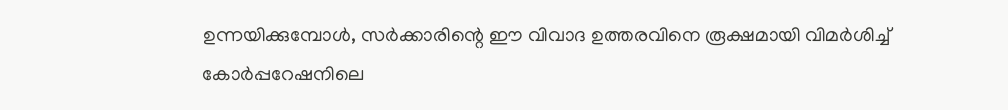ഉന്നയിക്കുമ്പോൾ, സർക്കാരിന്റെ ഈ വിവാദ ഉത്തരവിനെ രൂക്ഷമായി വിമർശിച്ച് കോർപ്പറേഷനിലെ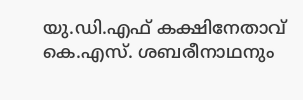യു.ഡി.എഫ് കക്ഷിനേതാവ് കെ.എസ്. ശബരീനാഥനും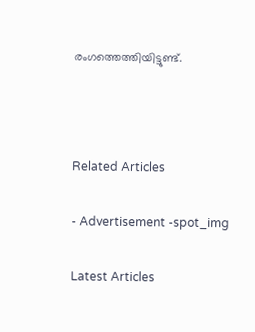രംഗത്തെത്തിയിട്ടുണ്ട്.



Related Articles

- Advertisement -spot_img

Latest Articles